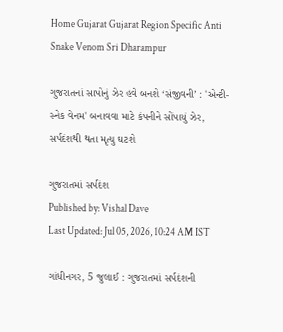Home Gujarat Gujarat Region Specific Anti Snake Venom Sri Dharampur

ગુજરાતનાં સાપોનું ઝેર હવે બનશે ‘સંજીવની’ : 'એન્ટી-સ્નેક વેનમ' બનાવવા માટે કંપનીને સોંપાયું ઝેર, સર્પદંશથી થતા મૃત્યુ ઘટશે

ગુજરાતમાં સર્પદંશ
Published by: Vishal Dave
Last Updated: Jul 05, 2026, 10:24 AM IST

ગાંધીનગર, 5 જુલાઈ : ગુજરાતમાં સર્પદંશની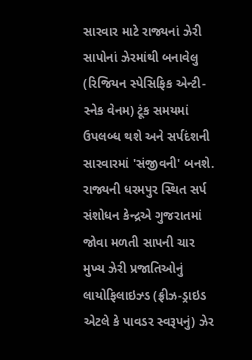સારવાર માટે રાજ્યનાં ઝેરી સાપોનાં ઝેરમાંથી બનાવેલુ (રિજિયન સ્પેસિફિક એન્ટી-સ્નેક વેનમ) ટૂંક સમયમાં ઉપલબ્ધ થશે અને સર્પદંશની સારવારમાં 'સંજીવની' બનશે. રાજ્યની ધરમપુર સ્થિત સર્પ સંશોધન કેન્દ્રએ ગુજરાતમાં જોવા મળતી સાપની ચાર મુખ્ય ઝેરી પ્રજાતિઓનું લાયોફિલાઇઝ્ડ (ફ્રીઝ-ડ્રાઇડ એટલે કે પાવડર સ્વરૂપનું) ઝેર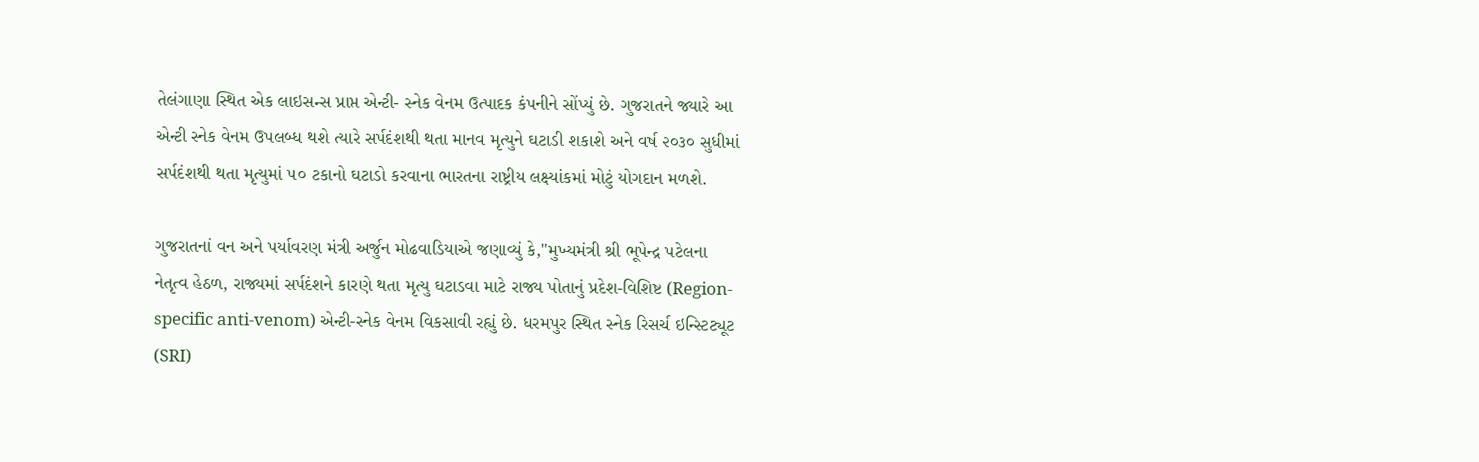તેલંગાણા સ્થિત એક લાઇસન્સ પ્રાપ્ત એન્ટી- સ્નેક વેનમ ઉત્પાદક કંપનીને સોંપ્યું છે. ગુજરાતને જ્યારે આ એન્ટી સ્નેક વેનમ ઉપલબ્ધ થશે ત્યારે સર્પદંશથી થતા માનવ મૃત્યુને ઘટાડી શકાશે અને વર્ષ ૨૦૩૦ સુધીમાં સર્પદંશથી થતા મૃત્યુમાં ૫૦ ટકાનો ઘટાડો કરવાના ભારતના રાષ્ટ્રીય લક્ષ્યાંકમાં મોટું યોગદાન મળશે.

ગુજરાતનાં વન અને પર્યાવરણ મંત્રી અર્જુન મોઢવાડિયાએ જણાવ્યું કે,"મુખ્યમંત્રી શ્રી ભૂપેન્દ્ર પટેલના નેતૃત્વ હેઠળ, રાજ્યમાં સર્પદંશને કારણે થતા મૃત્યુ ઘટાડવા માટે રાજ્ય પોતાનું પ્રદેશ-વિશિષ્ટ (Region-specific anti-venom) એન્ટી-સ્નેક વેનમ વિકસાવી રહ્યું છે. ધરમપુર સ્થિત સ્નેક રિસર્ચ ઇન્સ્ટિટ્યૂટ (SRI)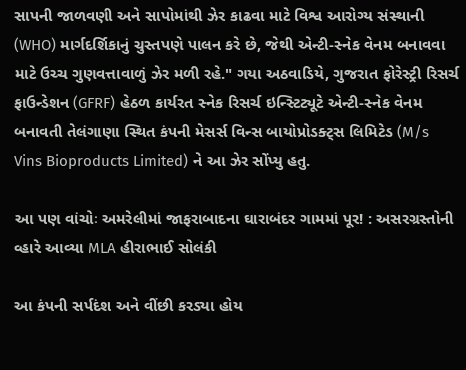સાપની જાળવણી અને સાપોમાંથી ઝેર કાઢવા માટે વિશ્વ આરોગ્ય સંસ્થાની (WHO) માર્ગદર્શિકાનું ચુસ્તપણે પાલન કરે છે, જેથી એન્ટી-સ્નેક વેનમ બનાવવા માટે ઉચ્ચ ગુણવત્તાવાળું ઝેર મળી રહે." ગયા અઠવાડિયે, ગુજરાત ફોરેસ્ટ્રી રિસર્ચ ફાઉન્ડેશન (GFRF) હેઠળ કાર્યરત સ્નેક રિસર્ચ ઇન્સ્ટિટ્યૂટે એન્ટી-સ્નેક વેનમ બનાવતી તેલંગાણા સ્થિત કંપની મેસર્સ વિન્સ બાયોપ્રોડક્ટ્સ લિમિટેડ (M/s Vins Bioproducts Limited) ને આ ઝેર સોંપ્યુ હતુ.

આ પણ વાંચોઃ અમરેલીમાં જાફરાબાદના ઘારાબંદર ગામમાં પૂર! : અસરગ્રસ્તોની વ્હારે આવ્યા MLA હીરાભાઈ સોલંકી

આ કંપની સર્પદંશ અને વીંછી કરડ્યા હોય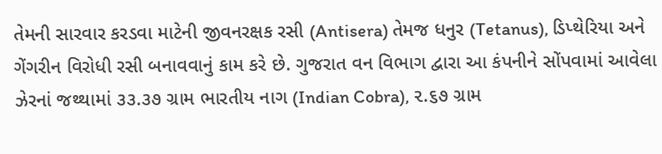તેમની સારવાર કરડવા માટેની જીવનરક્ષક રસી (Antisera) તેમજ ધનુર (Tetanus), ડિપ્થેરિયા અને ગેંગરીન વિરોધી રસી બનાવવાનું કામ કરે છે. ગુજરાત વન વિભાગ દ્વારા આ કંપનીને સોંપવામાં આવેલા ઝેરનાં જથ્થામાં ૩૩.૩૭ ગ્રામ ભારતીય નાગ (Indian Cobra), ૨.૬૭ ગ્રામ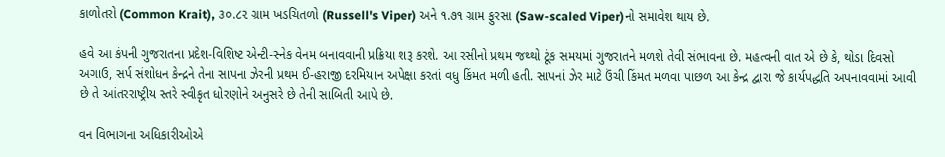કાળોતરો (Common Krait), ૩૦.૮૨ ગ્રામ ખડચિતળો (Russell's Viper) અને ૧.૭૧ ગ્રામ ફુરસા (Saw-scaled Viper)નો સમાવેશ થાય છે.

હવે આ કંપની ગુજરાતના પ્રદેશ-વિશિષ્ટ એન્ટી-સ્નેક વેનમ બનાવવાની પ્રક્રિયા શરૂ કરશે. આ રસીનો પ્રથમ જથ્થો ટૂંક સમયમાં ગુજરાતને મળશે તેવી સંભાવના છે. મહત્વની વાત એ છે કે, થોડા દિવસો અગાઉ, સર્પ સંશોધન કેન્દ્રને તેના સાપના ઝેરની પ્રથમ ઈ-હરાજી દરમિયાન અપેક્ષા કરતાં વધુ કિંમત મળી હતી. સાપનાં ઝેર માટે ઉંચી કિંમત મળવા પાછળ આ કેન્દ્ર દ્વારા જે કાર્યપદ્ધતિ અપનાવવામાં આવી છે તે આંતરરાષ્ટ્રીય સ્તરે સ્વીકૃત ધોરણોને અનુસરે છે તેની સાબિતી આપે છે.

વન વિભાગના અધિકારીઓએ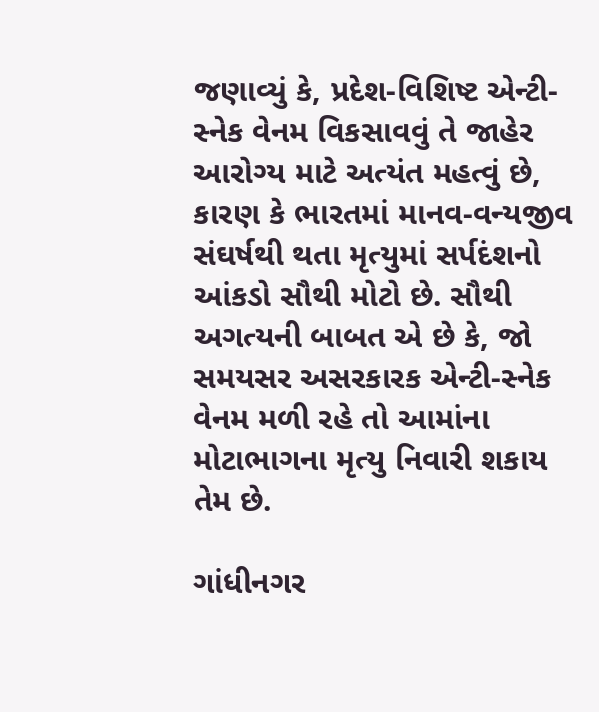જણાવ્યું કે, પ્રદેશ-વિશિષ્ટ એન્ટી-સ્નેક વેનમ વિકસાવવું તે જાહેર આરોગ્ય માટે અત્યંત મહત્વું છે, કારણ કે ભારતમાં માનવ-વન્યજીવ સંઘર્ષથી થતા મૃત્યુમાં સર્પદંશનો આંકડો સૌથી મોટો છે. સૌથી અગત્યની બાબત એ છે કે, જો સમયસર અસરકારક એન્ટી-સ્નેક વેનમ મળી રહે તો આમાંના મોટાભાગના મૃત્યુ નિવારી શકાય તેમ છે.

ગાંધીનગર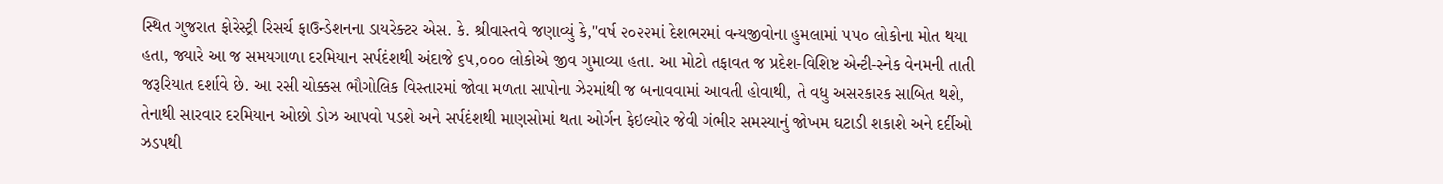સ્થિત ગુજરાત ફોરેસ્ટ્રી રિસર્ચ ફાઉન્ડેશનના ડાયરેક્ટર એસ. કે. શ્રીવાસ્તવે જણાવ્યું કે,"વર્ષ ૨૦૨૨માં દેશભરમાં વન્યજીવોના હુમલામાં ૫૫૦ લોકોના મોત થયા હતા, જ્યારે આ જ સમયગાળા દરમિયાન સર્પદંશથી અંદાજે ૬૫,૦૦૦ લોકોએ જીવ ગુમાવ્યા હતા. આ મોટો તફાવત જ પ્રદેશ-વિશિષ્ટ એન્ટી-સ્નેક વેનમની તાતી જરૂરિયાત દર્શાવે છે. આ રસી ચોક્કસ ભૌગોલિક વિસ્તારમાં જોવા મળતા સાપોના ઝેરમાંથી જ બનાવવામાં આવતી હોવાથી, તે વધુ અસરકારક સાબિત થશે, તેનાથી સારવાર દરમિયાન ઓછો ડોઝ આપવો પડશે અને સર્પદંશથી માણસોમાં થતા ઓર્ગન ફેઇલ્યોર જેવી ગંભીર સમસ્યાનું જોખમ ઘટાડી શકાશે અને દર્દીઓ ઝડપથી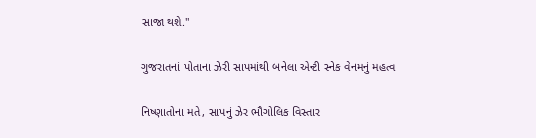સાજા થશે."

ગુજરાતનાં પોતાના ઝેરી સાપમાંથી બનેલા એન્ટી સ્નેક વેનમનું મહત્વ

નિષ્ણાતોના મતે, સાપનું ઝેર ભૌગોલિક વિસ્તાર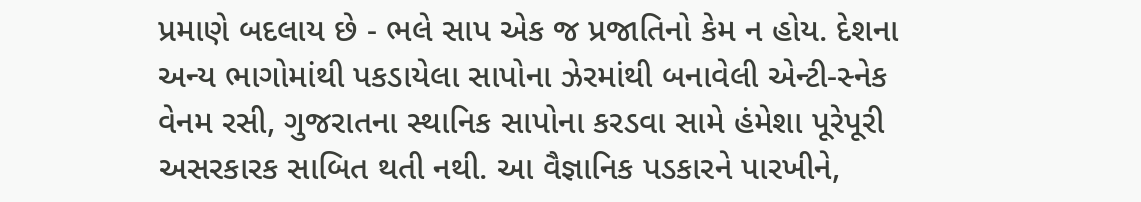પ્રમાણે બદલાય છે - ભલે સાપ એક જ પ્રજાતિનો કેમ ન હોય. દેશના અન્ય ભાગોમાંથી પકડાયેલા સાપોના ઝેરમાંથી બનાવેલી એન્ટી-સ્નેક વેનમ રસી, ગુજરાતના સ્થાનિક સાપોના કરડવા સામે હંમેશા પૂરેપૂરી અસરકારક સાબિત થતી નથી. આ વૈજ્ઞાનિક પડકારને પારખીને,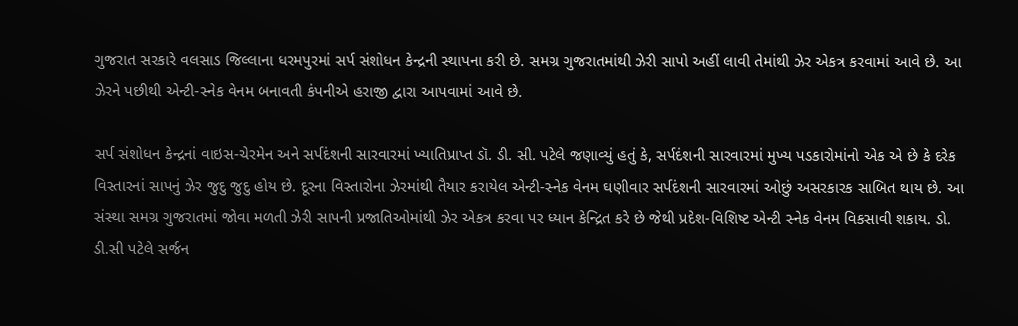ગુજરાત સરકારે વલસાડ જિલ્લાના ધરમપુરમાં સર્પ સંશોધન કેન્દ્રની સ્થાપના કરી છે. સમગ્ર ગુજરાતમાંથી ઝેરી સાપો અહીં લાવી તેમાંથી ઝેર એકત્ર કરવામાં આવે છે. આ ઝેરને પછીથી એન્ટી-સ્નેક વેનમ બનાવતી કંપનીએ હરાજી દ્વારા આપવામાં આવે છે.

સર્પ સંશોધન કેન્દ્રનાં વાઇસ-ચેરમેન અને સર્પદંશની સારવારમાં ખ્યાતિપ્રાપ્ત ડૉ. ડી. સી. પટેલે જણાવ્યું હતું કે, સર્પદંશની સારવારમાં મુખ્ય પડકારોમાંનો એક એ છે કે દરેક વિસ્તારનાં સાપનું ઝેર જુદુ જુદુ હોય છે. દૂરના વિસ્તારોના ઝેરમાંથી તૈયાર કરાયેલ એન્ટી-સ્નેક વેનમ ઘણીવાર સર્પદંશની સારવારમાં ઓછું અસરકારક સાબિત થાય છે. આ સંસ્થા સમગ્ર ગુજરાતમાં જોવા મળતી ઝેરી સાપની પ્રજાતિઓમાંથી ઝેર એકત્ર કરવા પર ધ્યાન કેન્દ્રિત કરે છે જેથી પ્રદેશ-વિશિષ્ટ એન્ટી સ્નેક વેનમ વિકસાવી શકાય. ડો. ડી.સી પટેલે સર્જન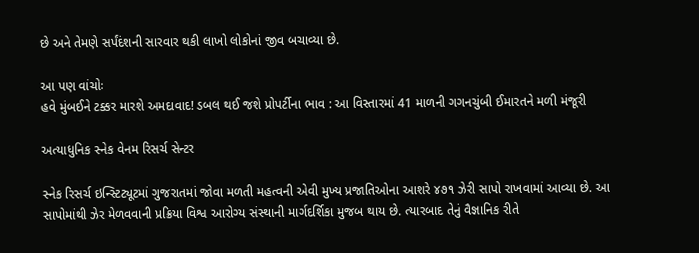છે અને તેમણે સર્પંદંશની સારવાર થકી લાખો લોકોનાં જીવ બચાવ્યા છે.

આ પણ વાંચોઃ
હવે મુંબઈને ટક્કર મારશે અમદાવાદ! ડબલ થઈ જશે પ્રોપર્ટીના ભાવ : આ વિસ્તારમાં 41 માળની ગગનચુંબી ઈમારતને મળી મંજૂરી

અત્યાધુનિક સ્નેક વેનમ રિસર્ચ સેન્ટર

સ્નેક રિસર્ચ ઇન્સ્ટિટ્યૂટમાં ગુજરાતમાં જોવા મળતી મહત્વની એવી મુખ્ય પ્રજાતિઓના આશરે ૪૭૧ ઝેરી સાપો રાખવામાં આવ્યા છે. આ સાપોમાંથી ઝેર મેળવવાની પ્રક્રિયા વિશ્વ આરોગ્ય સંસ્થાની માર્ગદર્શિકા મુજબ થાય છે. ત્યારબાદ તેનું વૈજ્ઞાનિક રીતે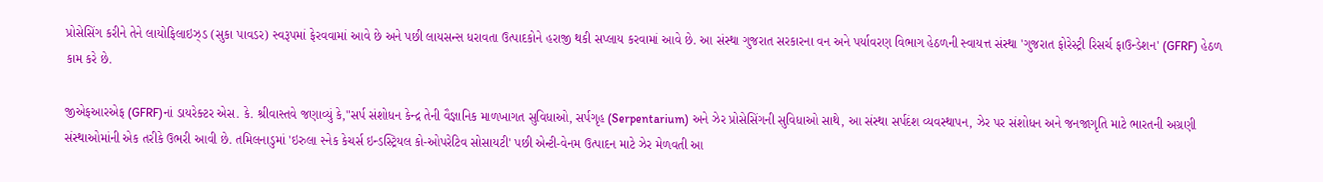પ્રોસેસિંગ કરીને તેને લાયોફિલાઇઝ્ડ (સુકા પાવડર) સ્વરૂપમાં ફેરવવામાં આવે છે અને પછી લાયસન્સ ધરાવતા ઉત્પાદકોને હરાજી થકી સપ્લાય કરવામાં આવે છે. આ સંસ્થા ગુજરાત સરકારના વન અને પર્યાવરણ વિભાગ હેઠળની સ્વાયત્ત સંસ્થા 'ગુજરાત ફોરેસ્ટ્રી રિસર્ચ ફાઉન્ડેશન' (GFRF) હેઠળ કામ કરે છે.

જીએફઆરએફ (GFRF)નાં ડાયરેક્ટર એસ. કે. શ્રીવાસ્તવે જણાવ્યું કે,"સર્પ સંશોધન કેન્દ્ર તેની વૈજ્ઞાનિક માળખાગત સુવિધાઓ, સર્પગૃહ (Serpentarium) અને ઝેર પ્રોસેસિંગની સુવિધાઓ સાથે, આ સંસ્થા સર્પદંશ વ્યવસ્થાપન, ઝેર પર સંશોધન અને જનજાગૃતિ માટે ભારતની અગ્રણી સંસ્થાઓમાંની એક તરીકે ઉભરી આવી છે. તમિલનાડુમાં 'ઇરુલા સ્નેક કેચર્સ ઇન્ડસ્ટ્રિયલ કો-ઓપરેટિવ સોસાયટી' પછી એન્ટી-વેનમ ઉત્પાદન માટે ઝેર મેળવતી આ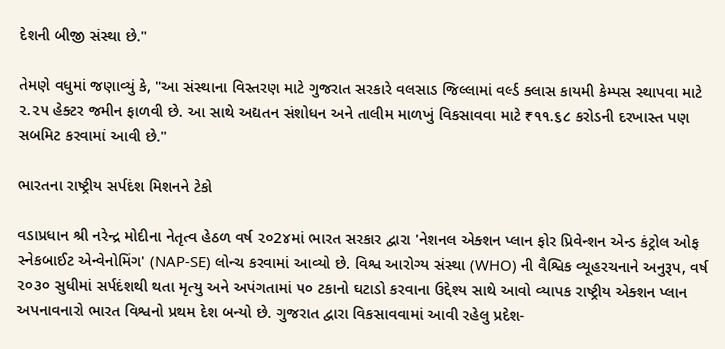દેશની બીજી સંસ્થા છે."

તેમણે વધુમાં જણાવ્યું કે, "આ સંસ્થાના વિસ્તરણ માટે ગુજરાત સરકારે વલસાડ જિલ્લામાં વર્લ્ડ ક્લાસ કાયમી કેમ્પસ સ્થાપવા માટે ૨.૨૫ હેક્ટર જમીન ફાળવી છે. આ સાથે અદ્યતન સંશોધન અને તાલીમ માળખું વિકસાવવા માટે ₹૧૧.૬૮ કરોડની દરખાસ્ત પણ સબમિટ કરવામાં આવી છે."

ભારતના રાષ્ટ્રીય સર્પદંશ મિશનને ટેકો

વડાપ્રધાન શ્રી નરેન્દ્ર મોદીના નેતૃત્વ હેઠળ વર્ષ ૨૦2૪માં ભારત સરકાર દ્વારા 'નેશનલ એક્શન પ્લાન ફોર પ્રિવેન્શન એન્ડ કંટ્રોલ ઓફ સ્નેકબાઈટ એન્વેનોમિંગ' (NAP-SE) લોન્ચ કરવામાં આવ્યો છે. વિશ્વ આરોગ્ય સંસ્થા (WHO) ની વૈશ્વિક વ્યૂહરચનાને અનુરૂપ, વર્ષ ૨૦૩૦ સુધીમાં સર્પદંશથી થતા મૃત્યુ અને અપંગતામાં ૫૦ ટકાનો ઘટાડો કરવાના ઉદ્દેશ્ય સાથે આવો વ્યાપક રાષ્ટ્રીય એક્શન પ્લાન અપનાવનારો ભારત વિશ્વનો પ્રથમ દેશ બન્યો છે. ગુજરાત દ્વારા વિકસાવવામાં આવી રહેલુ પ્રદેશ-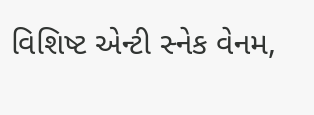વિશિષ્ટ એન્ટી સ્નેક વેનમ,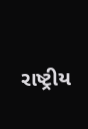રાષ્ટ્રીય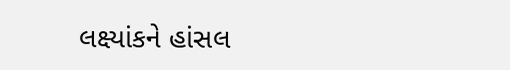લક્ષ્યાંકને હાંસલ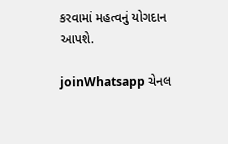કરવામાં મહત્વનું યોગદાન આપશે.

joinWhatsapp ચેનલ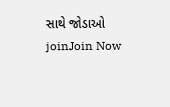સાથે જોડાઓ
joinJoin Now